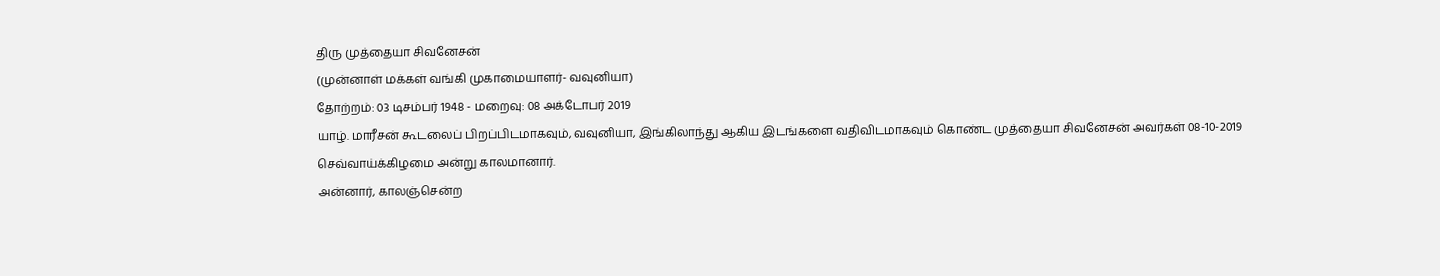திரு முத்தையா சிவனேசன்
(முன்னாள் மக்கள் வங்கி முகாமையாளர்- வவுனியா)
தோற்றம்: 03 டிசம்பர் 1948 - மறைவு: 08 அக்டோபர் 2019
யாழ். மாரீசன் கூடலைப் பிறப்பிடமாகவும், வவுனியா, இங்கிலாந்து ஆகிய இடங்களை வதிவிடமாகவும் கொண்ட முத்தையா சிவனேசன் அவர்கள் 08-10-2019 செவ்வாய்க்கிழமை அன்று காலமானார்.
அன்னார், காலஞ்சென்ற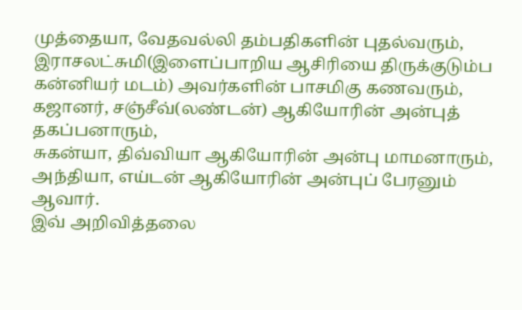முத்தையா, வேதவல்லி தம்பதிகளின் புதல்வரும்,
இராசலட்சுமி(இளைப்பாறிய ஆசிரியை திருக்குடும்ப கன்னியர் மடம்) அவர்களின் பாசமிகு கணவரும்,
கஜானர், சஞ்சீவ்(லண்டன்) ஆகியோரின் அன்புத் தகப்பனாரும்,
சுகன்யா, திவ்வியா ஆகியோரின் அன்பு மாமனாரும்,
அந்தியா, எய்டன் ஆகியோரின் அன்புப் பேரனும் ஆவார்.
இவ் அறிவித்தலை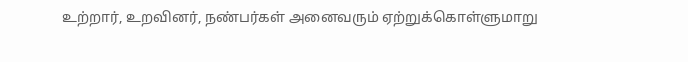உற்றார், உறவினர், நண்பர்கள் அனைவரும் ஏற்றுக்கொள்ளுமாறு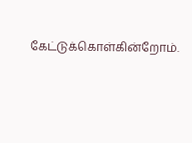கேட்டுக்கொள்கின்றோம்.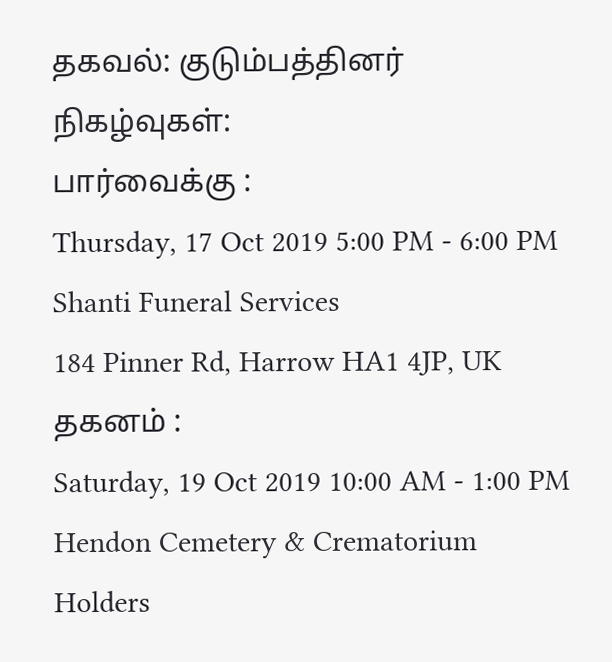தகவல்: குடும்பத்தினர்
நிகழ்வுகள்:
பார்வைக்கு :
Thursday, 17 Oct 2019 5:00 PM - 6:00 PM
Shanti Funeral Services
184 Pinner Rd, Harrow HA1 4JP, UK
தகனம் :
Saturday, 19 Oct 2019 10:00 AM - 1:00 PM
Hendon Cemetery & Crematorium
Holders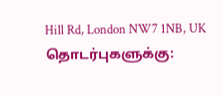Hill Rd, London NW7 1NB, UK
தொடர்புகளுக்கு: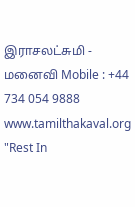இராசலட்சுமி - மனைவி Mobile : +44 734 054 9888
www.tamilthakaval.org
"Rest In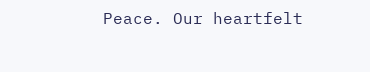Peace. Our heartfelt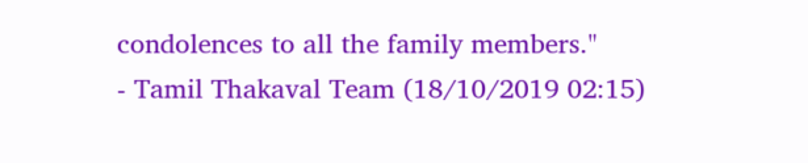condolences to all the family members."
- Tamil Thakaval Team (18/10/2019 02:15)